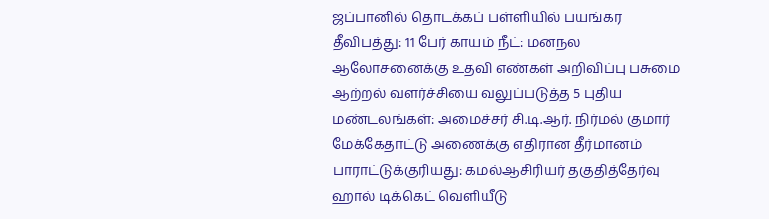ஜப்பானில் தொடக்கப் பள்ளியில் பயங்கர தீவிபத்து: 11 பேர் காயம் நீட்: மனநல ஆலோசனைக்கு உதவி எண்கள் அறிவிப்பு பசுமை ஆற்றல் வளர்ச்சியை வலுப்படுத்த 5 புதிய மண்டலங்கள்: அமைச்சர் சி.டி.ஆர். நிர்மல் குமார் மேக்கேதாட்டு அணைக்கு எதிரான தீர்மானம் பாராட்டுக்குரியது: கமல்ஆசிரியர் தகுதித்தேர்வு ஹால் டிக்கெட் வெளியீடு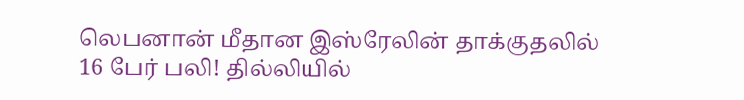லெபனான் மீதான இஸ்ரேலின் தாக்குதலில் 16 பேர் பலி! தில்லியில்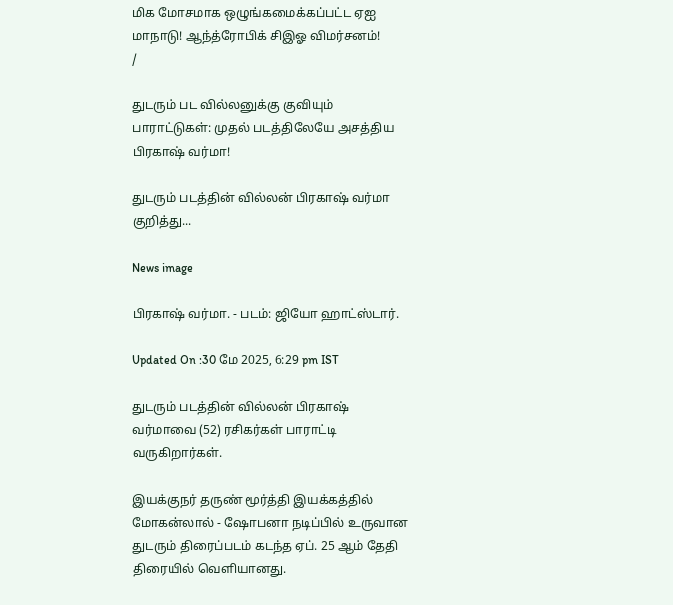மிக மோசமாக ஒழுங்கமைக்கப்பட்ட ஏஐ மாநாடு! ஆந்த்ரோபிக் சிஇஓ விமர்சனம்!
/

துடரும் பட வில்லனுக்கு குவியும் பாராட்டுகள்: முதல் படத்திலேயே அசத்திய பிரகாஷ் வர்மா!

துடரும் படத்தின் வில்லன் பிரகாஷ் வர்மா குறித்து...

News image

பிரகாஷ் வர்மா. - படம்: ஜியோ ஹாட்ஸ்டார்.

Updated On :30 மே 2025, 6:29 pm IST

துடரும் படத்தின் வில்லன் பிரகாஷ் வர்மாவை (52) ரசிகர்கள் பாராட்டி வருகிறார்கள்.

இயக்குநர் தருண் மூர்த்தி இயக்கத்தில் மோகன்லால் - ஷோபனா நடிப்பில் உருவான துடரும் திரைப்படம் கடந்த ஏப். 25 ஆம் தேதி திரையில் வெளியானது.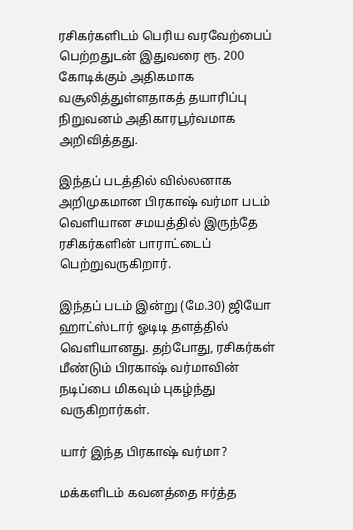ரசிகர்களிடம் பெரிய வரவேற்பைப் பெற்றதுடன் இதுவரை ரூ. 200 கோடிக்கும் அதிகமாக வசூலித்துள்ளதாகத் தயாரிப்பு நிறுவனம் அதிகாரபூர்வமாக அறிவித்தது.

இந்தப் படத்தில் வில்லனாக அறிமுகமான பிரகாஷ் வர்மா படம் வெளியான சமயத்தில் இருந்தே ரசிகர்களின் பாராட்டைப் பெற்றுவருகிறார்.

இந்தப் படம் இன்று (மே.30) ஜியோ ஹாட்ஸ்டார் ஓடிடி தளத்தில் வெளியானது. தற்போது, ரசிகர்கள் மீண்டும் பிரகாஷ் வர்மாவின் நடிப்பை மிகவும் புகழ்ந்து வருகிறார்கள்.

யார் இந்த பிரகாஷ் வர்மா?

மக்களிடம் கவனத்தை ஈர்த்த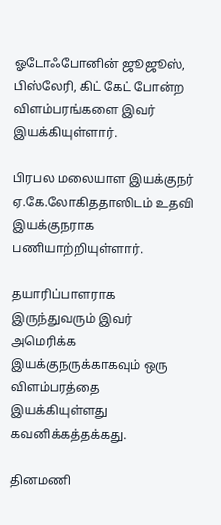ஓடோஃபோனின் ஜூஜூஸ், பிஸ்லேரி, கிட் கேட் போன்ற விளம்பரங்களை இவர் இயக்கியுள்ளார்.

பிரபல மலையாள இயக்குநர் ஏ.கே.லோகிததாஸிடம் உதவி இயக்குநராக பணியாற்றியுள்ளார்.

தயாரிப்பாளராக இருந்துவரும் இவர் அமெரிக்க இயக்குநருக்காகவும் ஒரு விளம்பரத்தை இயக்கியுள்ளது கவனிக்கத்தக்கது.

தினமணி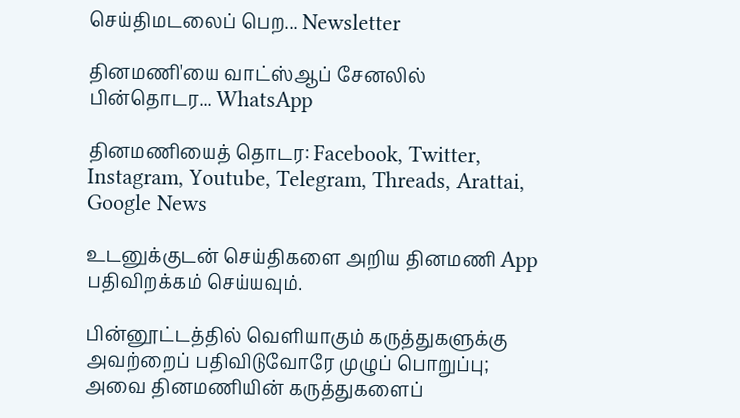செய்திமடலைப் பெற... Newsletter

தினமணி'யை வாட்ஸ்ஆப் சேனலில் பின்தொடர... WhatsApp

தினமணியைத் தொடர: Facebook, Twitter, Instagram, Youtube, Telegram, Threads, Arattai, Google News

உடனுக்குடன் செய்திகளை அறிய தினமணி App பதிவிறக்கம் செய்யவும்.

பின்னூட்டத்தில் வெளியாகும் கருத்துகளுக்கு அவற்றைப் பதிவிடுவோரே முழுப் பொறுப்பு; அவை தினமணியின் கருத்துகளைப்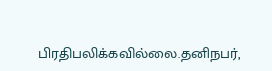பிரதிபலிக்கவில்லை.தனிநபர்,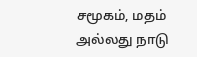சமூகம், மதம் அல்லது நாடு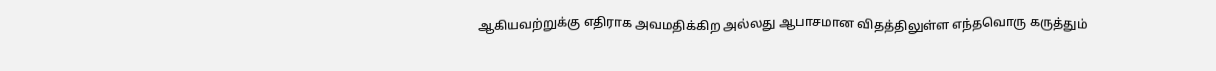ஆகியவற்றுக்கு எதிராக அவமதிக்கிற அல்லது ஆபாசமான விதத்திலுள்ள எந்தவொரு கருத்தும்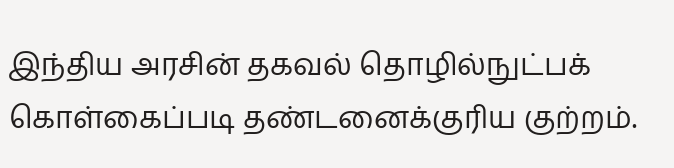இந்திய அரசின் தகவல் தொழில்நுட்பக் கொள்கைப்படி தண்டனைக்குரிய குற்றம்.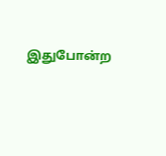இதுபோன்ற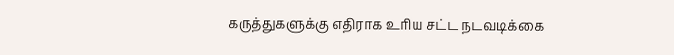கருத்துகளுக்கு எதிராக உரிய சட்ட நடவடிக்கை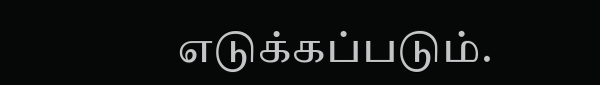எடுக்கப்படும்.